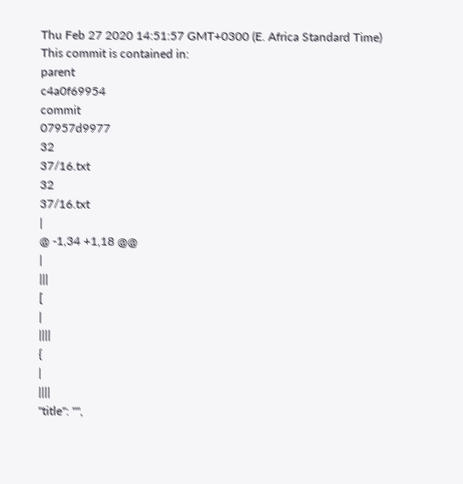Thu Feb 27 2020 14:51:57 GMT+0300 (E. Africa Standard Time)
This commit is contained in:
parent
c4a0f69954
commit
07957d9977
32
37/16.txt
32
37/16.txt
|
@ -1,34 +1,18 @@
|
|||
[
|
||||
{
|
||||
"title": "",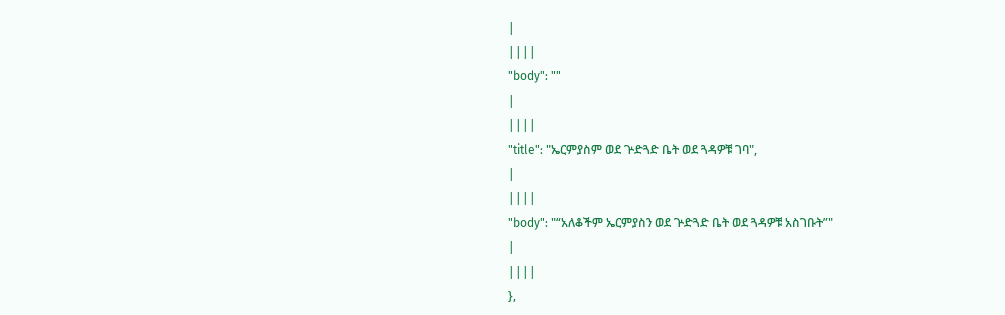|
||||
"body": ""
|
||||
"title": "ኤርምያስም ወደ ጕድጓድ ቤት ወደ ጓዳዎቹ ገባ",
|
||||
"body": "“አለቆችም ኤርምያስን ወደ ጕድጓድ ቤት ወደ ጓዳዎቹ አስገቡት”"
|
||||
},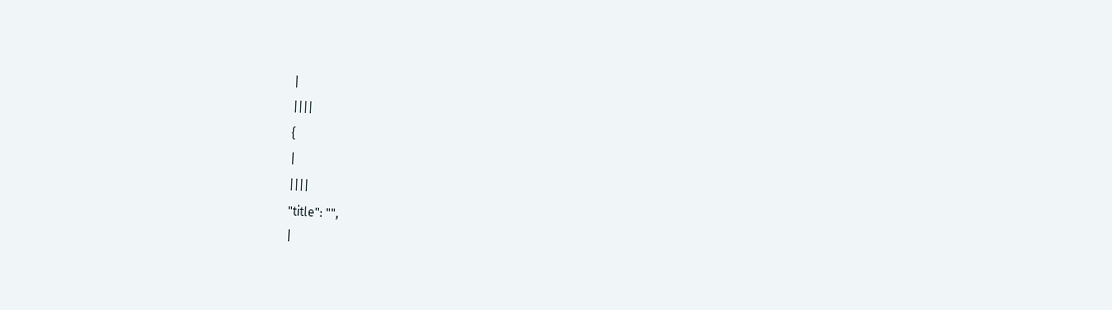|
||||
{
|
||||
"title": "",
|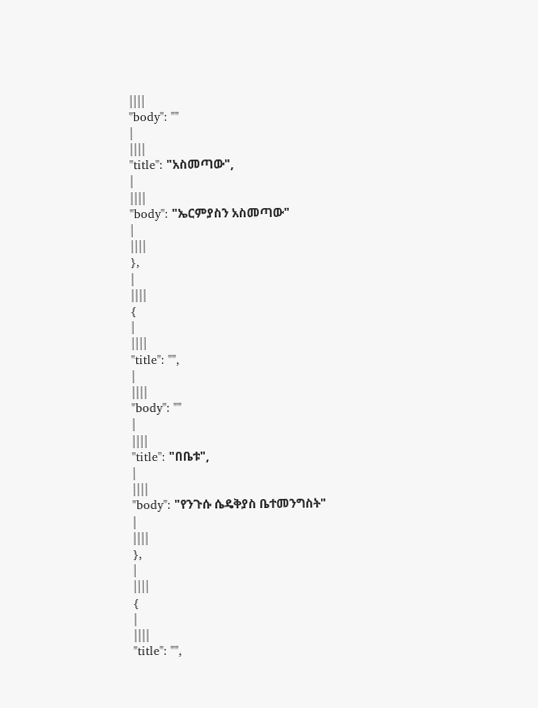||||
"body": ""
|
||||
"title": "አስመጣው",
|
||||
"body": "ኤርምያስን አስመጣው"
|
||||
},
|
||||
{
|
||||
"title": "",
|
||||
"body": ""
|
||||
"title": "በቤቱ",
|
||||
"body": "የንጉሱ ሴዴቅያስ ቤተመንግስት"
|
||||
},
|
||||
{
|
||||
"title": "",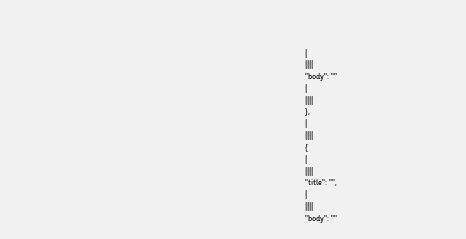|
||||
"body": ""
|
||||
},
|
||||
{
|
||||
"title": "",
|
||||
"body": ""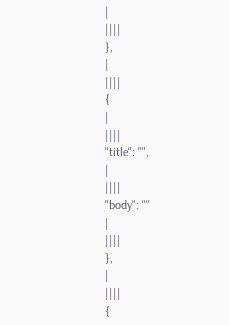|
||||
},
|
||||
{
|
||||
"title": "",
|
||||
"body": ""
|
||||
},
|
||||
{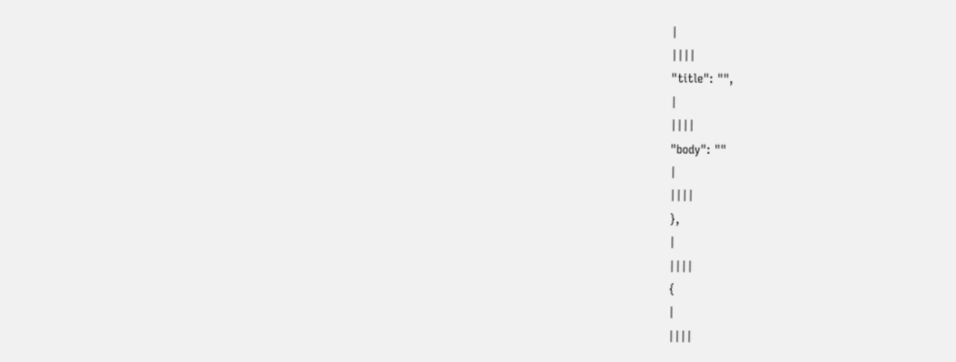|
||||
"title": "",
|
||||
"body": ""
|
||||
},
|
||||
{
|
||||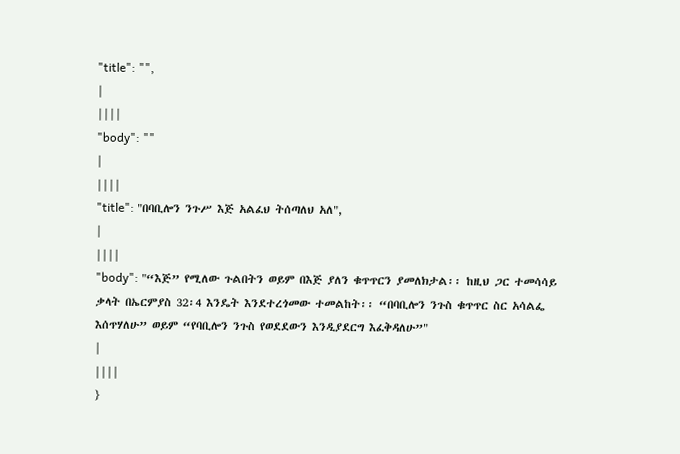"title": "",
|
||||
"body": ""
|
||||
"title": "በባቢሎን ንጉሥ እጅ አልፈህ ትሰጣለህ አለ",
|
||||
"body": "“እጅ” የሚለው ጉልበትን ወይም በእጅ ያለን ቁጥጥርን ያመለክታል፡፡ ከዚህ ጋር ተመሳሳይ ቃላት በኤርምያስ 32፡4 እንዴት እንደተረጎመው ተመልከት፡፡ “በባቢሎን ንጉስ ቁጥጥር ስር አሳልፌ እሰጥሃለሁ” ወይም “የባቢሎን ንጉስ የወደደውን እንዲያደርግ እፈቅዳለሁ”"
|
||||
}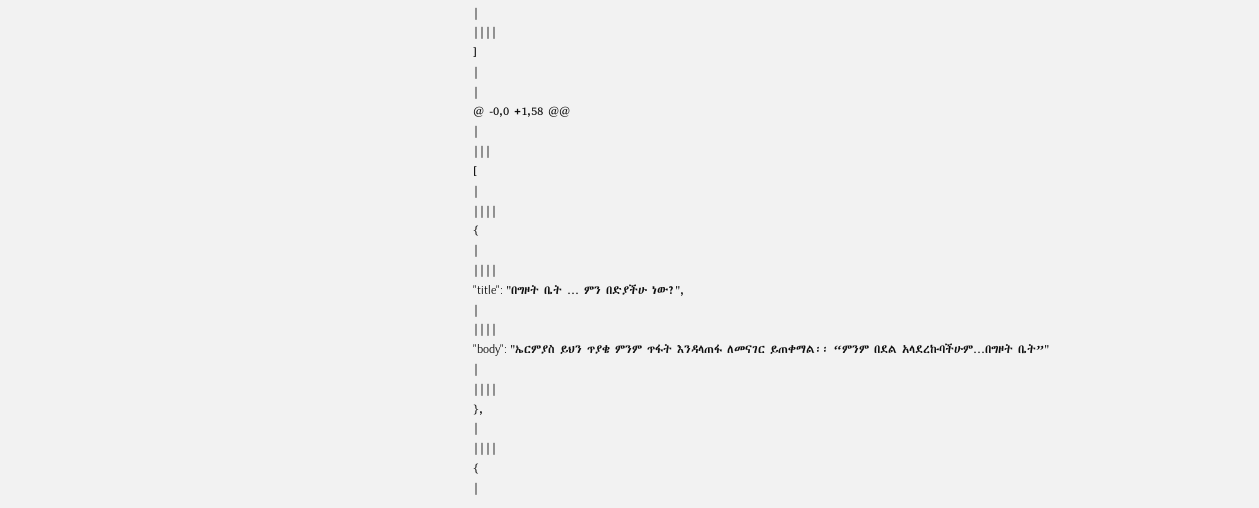|
||||
]
|
|
@ -0,0 +1,58 @@
|
|||
[
|
||||
{
|
||||
"title": "በግዞት ቤት … ምን በድያችሁ ነው?",
|
||||
"body": "ኤርምያስ ይህን ጥያቄ ምንም ጥፋት እንዳላጠፋ ለመናገር ይጠቀማል፡፡ “ምንም በደል አላደረኩባችሁም…በግዞት ቤት”"
|
||||
},
|
||||
{
|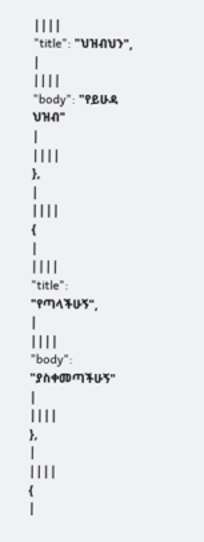||||
"title": "ህዝብህን",
|
||||
"body": "የይሁዳ ህዝብ"
|
||||
},
|
||||
{
|
||||
"title": "የጣላችሁኝ",
|
||||
"body": "ያስቀመጣችሁኝ"
|
||||
},
|
||||
{
|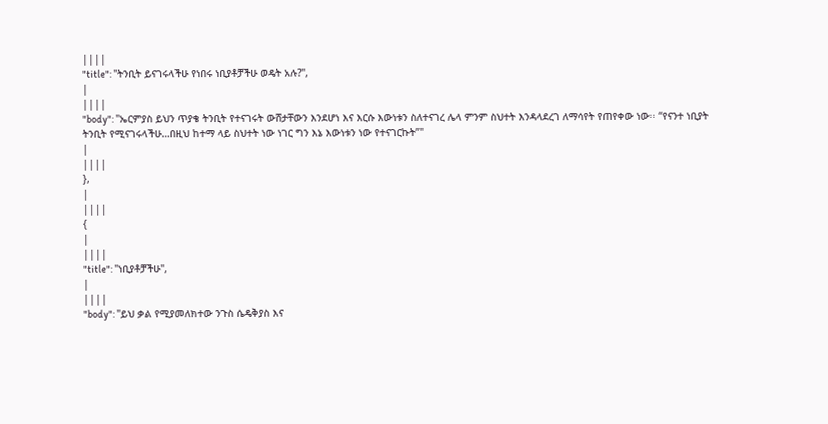||||
"title": "ትንቢት ይናገሩላችሁ የነበሩ ነቢያቶቻችሁ ወዴት አሉ?",
|
||||
"body": "ኤርምያስ ይህን ጥያቄ ትንቢት የተናገሩት ውሸታቸውን እንደሆነ እና እርሱ እውነቱን ስለተናገረ ሌላ ምንም ስህተት እንዳላደረገ ለማሳየት የጠየቀው ነው፡፡ “የናንተ ነቢያት ትንቢት የሚናገሩላችሁ…በዚህ ከተማ ላይ ስህተት ነው ነገር ግን እኔ እውነቱን ነው የተናገርኩት”"
|
||||
},
|
||||
{
|
||||
"title": "ነቢያቶቻችሁ",
|
||||
"body": "ይህ ቃል የሚያመለክተው ንጉስ ሴዴቅያስ እና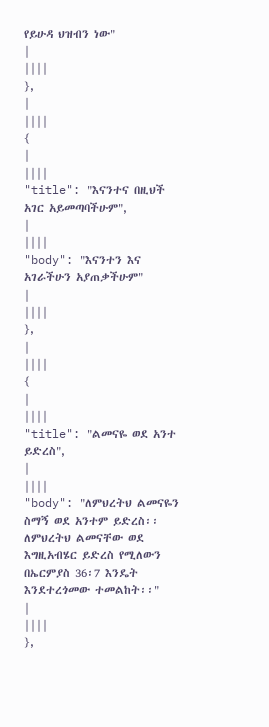የይሁዳ ህዝብን ነው"
|
||||
},
|
||||
{
|
||||
"title": "እናንተና በዚህች አገር አይመጣባችሁም",
|
||||
"body": "እናንተን እና አገራችሁን አያጠቃችሁም"
|
||||
},
|
||||
{
|
||||
"title": "ልመናዬ ወደ አንተ ይድረስ",
|
||||
"body": "ለምህረትህ ልመናዬን ስማኝ ወደ አንተም ይድረስ፡፡ ለምህረትህ ልመናቸው ወደ እግዚአብሄር ይድረስ የሚለውን በኤርምያስ 36፡7 እንዴት እንደተረጎመው ተመልከት፡፡"
|
||||
},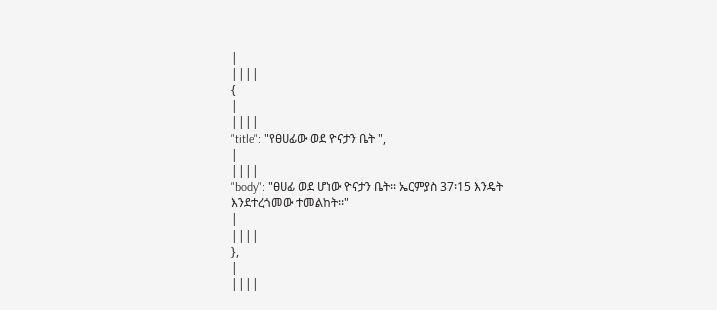|
||||
{
|
||||
"title": "የፀሀፊው ወደ ዮናታን ቤት ",
|
||||
"body": "ፀሀፊ ወደ ሆነው ዮናታን ቤት፡፡ ኤርምያስ 37፡15 እንዴት እንደተረጎመው ተመልከት፡፡"
|
||||
},
|
||||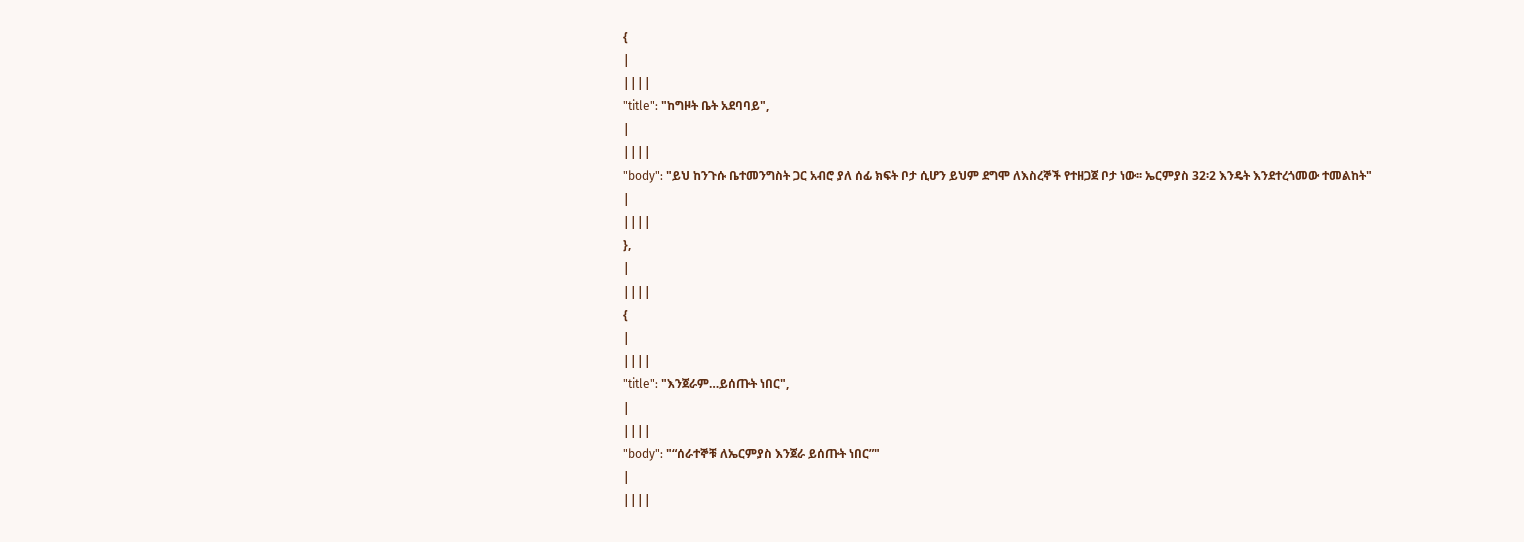{
|
||||
"title": "ከግዞት ቤት አደባባይ",
|
||||
"body": "ይህ ከንጉሱ ቤተመንግስት ጋር አብሮ ያለ ሰፊ ክፍት ቦታ ሲሆን ይህም ደግሞ ለእስረኞች የተዘጋጀ ቦታ ነው፡፡ ኤርምያስ 32፡2 እንዴት እንደተረጎመው ተመልከት"
|
||||
},
|
||||
{
|
||||
"title": "እንጀራም…ይሰጡት ነበር",
|
||||
"body": "“ሰራተኞቹ ለኤርምያስ እንጀራ ይሰጡት ነበር”"
|
||||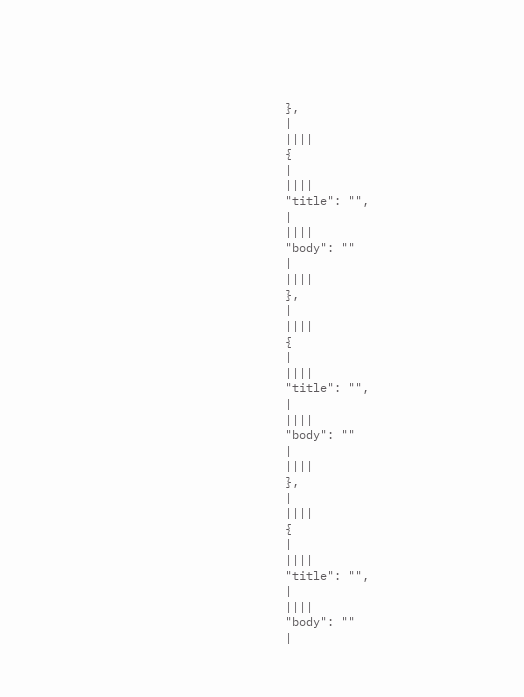},
|
||||
{
|
||||
"title": "",
|
||||
"body": ""
|
||||
},
|
||||
{
|
||||
"title": "",
|
||||
"body": ""
|
||||
},
|
||||
{
|
||||
"title": "",
|
||||
"body": ""
|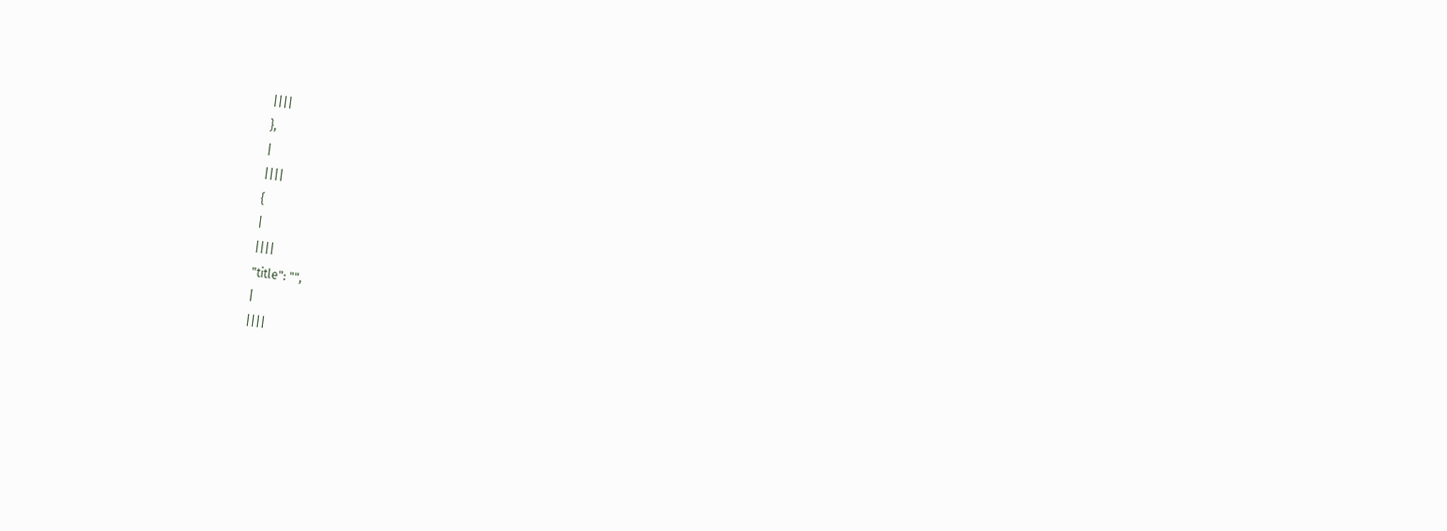||||
},
|
||||
{
|
||||
"title": "",
|
||||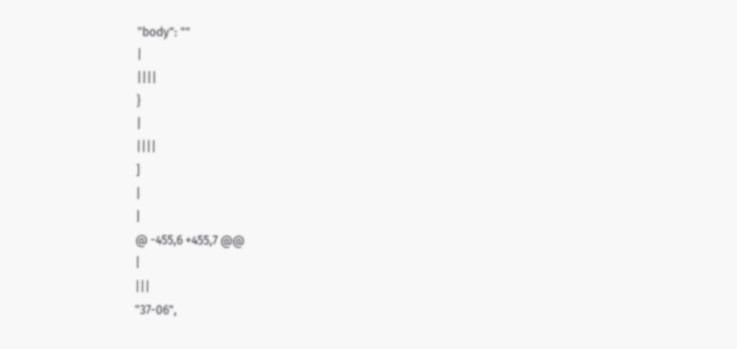"body": ""
|
||||
}
|
||||
]
|
|
@ -455,6 +455,7 @@
|
|||
"37-06",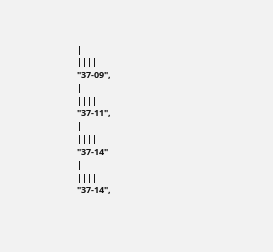|
||||
"37-09",
|
||||
"37-11",
|
||||
"37-14"
|
||||
"37-14",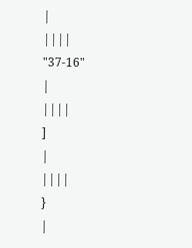|
||||
"37-16"
|
||||
]
|
||||
}
|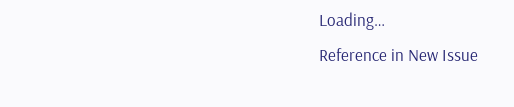Loading…
Reference in New Issue